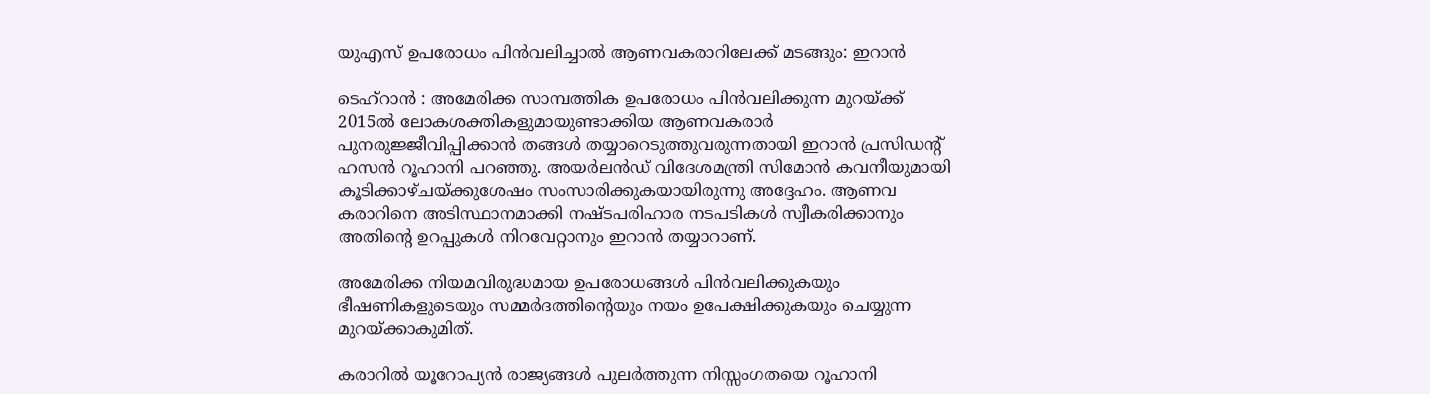യുഎസ് ഉപരോധം പിന്‍വലിച്ചാല്‍ ആണവകരാറിലേക്ക് മടങ്ങും: ഇറാന്‍

ടെഹ്‌റാന്‍ : അമേരിക്ക സാമ്പത്തിക ഉപരോധം പിന്‍വലിക്കുന്ന മുറയ്ക്ക് 2015ല്‍ ലോകശക്തികളുമായുണ്ടാക്കിയ ആണവകരാര്‍ പുനരുജ്ജീവിപ്പിക്കാന്‍ തങ്ങള്‍ തയ്യാറെടുത്തുവരുന്നതായി ഇറാന്‍ പ്രസിഡന്റ് ഹസന്‍ റൂഹാനി പറഞ്ഞു. അയര്‍ലന്‍ഡ് വിദേശമന്ത്രി സിമോന്‍ കവനീയുമായി കൂടിക്കാഴ്ചയ്ക്കുശേഷം സംസാരിക്കുകയായിരുന്നു അദ്ദേഹം. ആണവ കരാറിനെ അടിസ്ഥാനമാക്കി നഷ്ടപരിഹാര നടപടികള്‍ സ്വീകരിക്കാനും അതിന്റെ ഉറപ്പുകള്‍ നിറവേറ്റാനും ഇറാന്‍ തയ്യാറാണ്.

അമേരിക്ക നിയമവിരുദ്ധമായ ഉപരോധങ്ങള്‍ പിന്‍വലിക്കുകയും ഭീഷണികളുടെയും സമ്മര്‍ദത്തിന്റെയും നയം ഉപേക്ഷിക്കുകയും ചെയ്യുന്ന മുറയ്ക്കാകുമിത്.

കരാറില്‍ യൂറോപ്യന്‍ രാജ്യങ്ങള്‍ പുലര്‍ത്തുന്ന നിസ്സംഗതയെ റൂഹാനി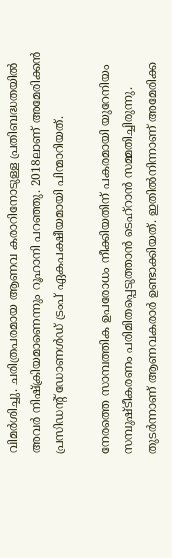വിമര്‍ശിച്ചു. ചരിത്രപരമായ ആണവ കരാറിനോടുള്ള പ്രതിബദ്ധതയില്‍ അവര്‍ നിഷ്‌ക്രിയമാണെന്നും റൂഹാനി പറഞ്ഞു. 2018ലാണ് അമേരിക്കന്‍ പ്രസിഡന്റ് ഡോണള്‍ഡ് ട്രംപ് ഏകപക്ഷീയമായി പിന്മാറിയത്.

നേരത്തെ സാമ്പത്തിക ഉപരോധം നീക്കിയതിന് പകരമായി യുറേനിയം സമ്പുഷ്ടീകരണം പരിമിതപ്പെടുത്താന്‍ ടെഹ്റാന്‍ സമ്മതിച്ചിരുന്നു. തുടര്‍ന്നാണ് ആണവകരാര്‍ ഉണ്ടാക്കിയത്. ഇതില്‍നിന്നാണ് അമേരിക്ക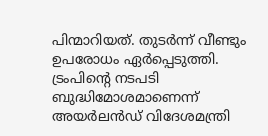പിന്മാറിയത്. തുടര്‍ന്ന് വീണ്ടും ഉപരോധം ഏര്‍പ്പെടുത്തി. ട്രംപിന്റെ നടപടി ബുദ്ധിമോശമാണെന്ന് അയര്‍ലന്‍ഡ് വിദേശമന്ത്രി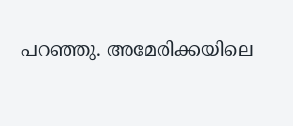പറഞ്ഞു. അമേരിക്കയിലെ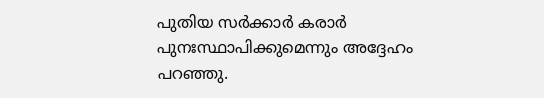പുതിയ സര്‍ക്കാര്‍ കരാര്‍ പുനഃസ്ഥാപിക്കുമെന്നും അദ്ദേഹം പറഞ്ഞു.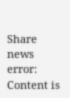Share news
error: Content is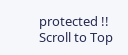protected !!
Scroll to Top